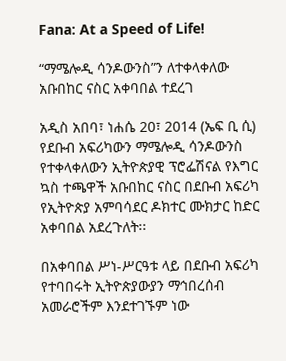Fana: At a Speed of Life!

“ማሜሎዲ ሳንዶውንስ”ን ለተቀላቀለው አቡበከር ናስር አቀባበል ተደረገ

አዲስ አበባ፣ ነሐሴ 20፣ 2014 (ኤፍ ቢ ሲ) የደቡብ አፍሪካውን ማሜሎዲ ሳንዶውንስ የተቀላቀለውን ኢትዮጵያዊ ፕሮፌሽናል የእግር ኳስ ተጫዋች አቡበከር ናስር በደቡብ አፍሪካ የኢትዮጵያ አምባሳደር ዶክተር ሙክታር ከድር አቀባበል አደረጉለት፡፡

በአቀባበል ሥነ-ሥርዓቱ ላይ በደቡብ አፍሪካ የተባበሩት ኢትዮጵያውያን ማኅበረሰብ አመራሮችም እንደተገኙም ነው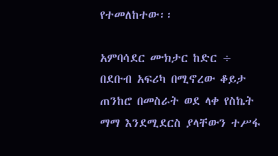የተመለከተው፡፡

አምባሳደር ሙክታር ከድር ÷ በደቡብ አፍሪካ በሚኖረው ቆይታ ጠንከሮ በመስራት ወደ ላቀ የስኬት ማማ እንደሚደርስ ያላቸውን ተሥፋ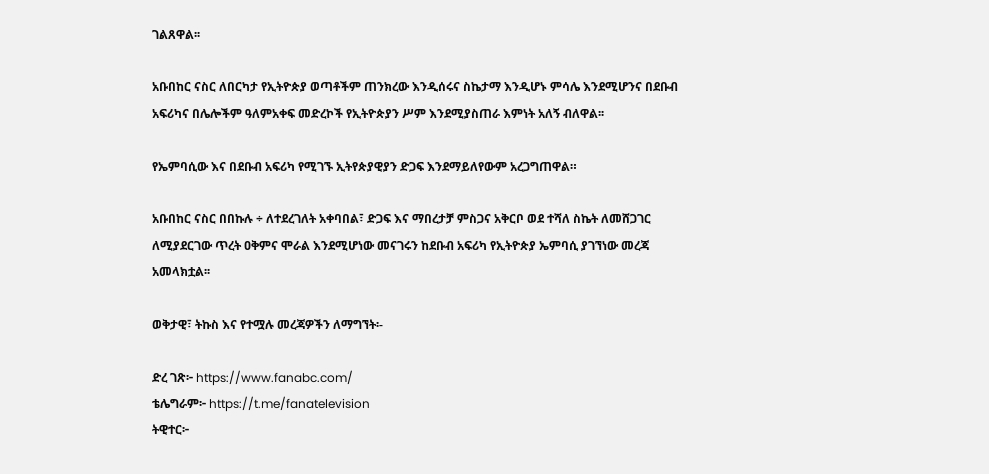ገልጸዋል፡፡

አቡበከር ናስር ለበርካታ የኢትዮጵያ ወጣቶችም ጠንክረው እንዲሰሩና ስኬታማ እንዲሆኑ ምሳሌ እንደሚሆንና በደቡብ አፍሪካና በሌሎችም ዓለምአቀፍ መድረኮች የኢትዮጵያን ሥም እንደሚያስጠራ እምነት አለኝ ብለዋል፡፡

የኤምባሲው እና በደቡብ አፍሪካ የሚገኙ ኢትየጵያዊያን ድጋፍ እንደማይለየውም አረጋግጠዋል።

አቡበከር ናስር በበኩሉ ÷ ለተደረገለት አቀባበል፣ ድጋፍ እና ማበረታቻ ምስጋና አቅርቦ ወደ ተሻለ ስኬት ለመሸጋገር ለሚያደርገው ጥረት ዐቅምና ሞራል እንደሚሆነው መናገሩን ከደቡብ አፍሪካ የኢትዮጵያ ኤምባሲ ያገኘነው መረጃ አመላክቷል፡፡

ወቅታዊ፣ ትኩስ እና የተሟሉ መረጃዎችን ለማግኘት፡-

ድረ ገጽ፦ https://www.fanabc.com/
ቴሌግራም፦ https://t.me/fanatelevision
ትዊተር፦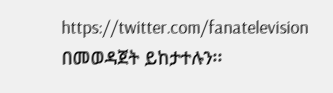https://twitter.com/fanatelevision በመወዳጀት ይከታተሉን፡፡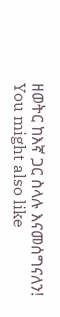ዘወትር ከእኛ ጋር ስላሉ እናመሰግናለን!
You might also like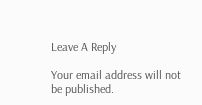Leave A Reply

Your email address will not be published.